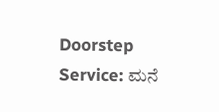Doorstep Service: ಮನೆ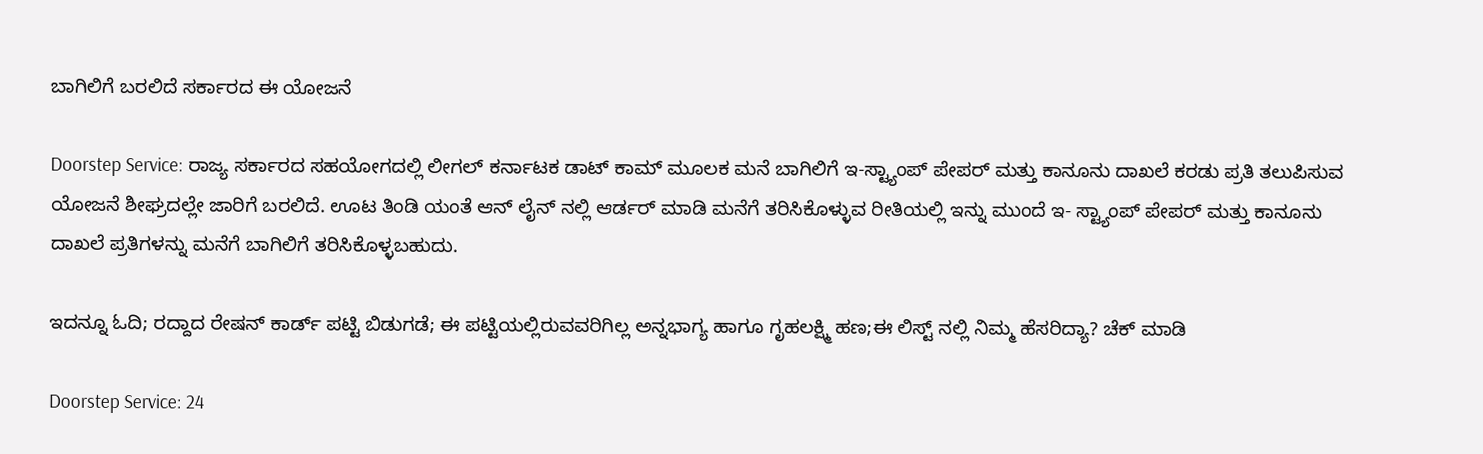ಬಾಗಿಲಿಗೆ ಬರಲಿದೆ ಸರ್ಕಾರದ ಈ ಯೋಜನೆ

Doorstep Service: ರಾಜ್ಯ ಸರ್ಕಾರದ ಸಹಯೋಗದಲ್ಲಿ ಲೀಗಲ್ ಕರ್ನಾಟಕ ಡಾಟ್ ಕಾಮ್ ಮೂಲಕ ಮನೆ ಬಾಗಿಲಿಗೆ ಇ-ಸ್ಟ್ಯಾಂಪ್ ಪೇಪರ್ ಮತ್ತು ಕಾನೂನು ದಾಖಲೆ ಕರಡು ಪ್ರತಿ ತಲುಪಿಸುವ ಯೋಜನೆ ಶೀಘ್ರದಲ್ಲೇ ಜಾರಿಗೆ ಬರಲಿದೆ. ಊಟ ತಿಂಡಿ ಯಂತೆ ಆನ್ ಲೈನ್ ನಲ್ಲಿ ಆರ್ಡರ್ ಮಾಡಿ ಮನೆಗೆ ತರಿಸಿಕೊಳ್ಳುವ ರೀತಿಯಲ್ಲಿ ಇನ್ನು ಮುಂದೆ ಇ- ಸ್ಟ್ಯಾಂಪ್ ಪೇಪರ್ ಮತ್ತು ಕಾನೂನು ದಾಖಲೆ ಪ್ರತಿಗಳನ್ನು ಮನೆಗೆ ಬಾಗಿಲಿಗೆ ತರಿಸಿಕೊಳ್ಳಬಹುದು.

ಇದನ್ನೂ ಓದಿ; ರದ್ದಾದ ರೇಷನ್ ಕಾರ್ಡ್ ಪಟ್ಟಿ ಬಿಡುಗಡೆ; ಈ ಪಟ್ಟಿಯಲ್ಲಿರುವವರಿಗಿಲ್ಲ ಅನ್ನಭಾಗ್ಯ ಹಾಗೂ ಗೃಹಲಕ್ಷ್ಮಿ ಹಣ;ಈ ಲಿಸ್ಟ್ ನಲ್ಲಿ ನಿಮ್ಮ ಹೆಸರಿದ್ಯಾ? ಚೆಕ್ ಮಾಡಿ

Doorstep Service: 24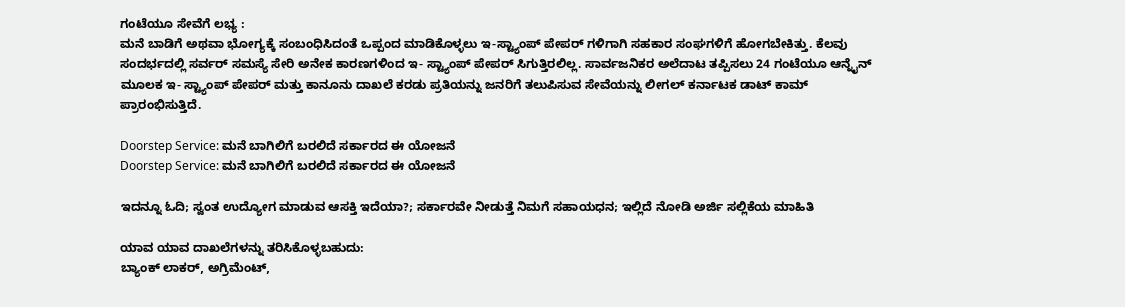ಗಂಟೆಯೂ ಸೇವೆಗೆ ಲಭ್ಯ :
ಮನೆ ಬಾಡಿಗೆ ಅಥವಾ ಭೋಗ್ಯಕ್ಕೆ ಸಂಬಂಧಿಸಿದಂತೆ ಒಪ್ಪಂದ ಮಾಡಿಕೊಳ್ಳಲು ಇ-ಸ್ಟ್ಯಾಂಪ್ ಪೇಪರ್ ಗಳಿಗಾಗಿ ಸಹಕಾರ ಸಂಘಗಳಿಗೆ ಹೋಗಬೇಕಿತ್ತು. ಕೆಲವು ಸಂದರ್ಭದಲ್ಲಿ ಸರ್ವರ್ ಸಮಸ್ಯೆ ಸೇರಿ ಅನೇಕ ಕಾರಣಗಳಿಂದ ಇ- ಸ್ಟ್ಯಾಂಪ್ ಪೇಪರ್ ಸಿಗುತ್ತಿರಲಿಲ್ಲ. ಸಾರ್ವಜನಿಕರ ಅಲೆದಾಟ ತಪ್ಪಿಸಲು 24 ಗಂಟೆಯೂ ಆನ್ನೈನ್ ಮೂಲಕ ಇ- ಸ್ಟ್ಯಾಂಪ್ ಪೇಪರ್ ಮತ್ತು ಕಾನೂನು ದಾಖಲೆ ಕರಡು ಪ್ರತಿಯನ್ನು ಜನರಿಗೆ ತಲುಪಿಸುವ ಸೇವೆಯನ್ನು ಲೀಗಲ್ ಕರ್ನಾಟಕ ಡಾಟ್ ಕಾಮ್ ಪ್ರಾರಂಭಿಸುತ್ತಿದೆ.

Doorstep Service: ಮನೆ ಬಾಗಿಲಿಗೆ ಬರಲಿದೆ ಸರ್ಕಾರದ ಈ ಯೋಜನೆ
Doorstep Service: ಮನೆ ಬಾಗಿಲಿಗೆ ಬರಲಿದೆ ಸರ್ಕಾರದ ಈ ಯೋಜನೆ

ಇದನ್ನೂ ಓದಿ; ಸ್ವಂತ ಉದ್ಯೋಗ ಮಾಡುವ ಆಸಕ್ತಿ ಇದೆಯಾ?; ಸರ್ಕಾರವೇ ನೀಡುತ್ತೆ ನಿಮಗೆ ಸಹಾಯಧನ; ಇಲ್ಲಿದೆ ನೋಡಿ ಅರ್ಜಿ ಸಲ್ಲಿಕೆಯ ಮಾಹಿತಿ

ಯಾವ ಯಾವ ದಾಖಲೆಗಳನ್ನು ತರಿಸಿಕೊಳ್ಳಬಹುದು:
ಬ್ಯಾಂಕ್ ಲಾಕರ್, ಅಗ್ರಿಮೆಂಟ್,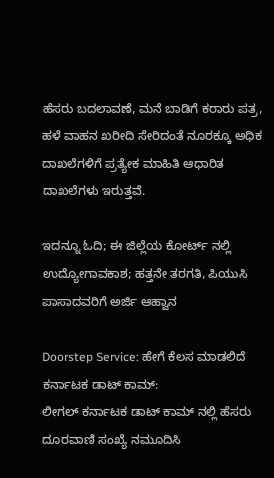ಹೆಸರು ಬದಲಾವಣೆ, ಮನೆ ಬಾಡಿಗೆ ಕರಾರು ಪತ್ರ, ಹಳೆ ವಾಹನ ಖರೀದಿ ಸೇರಿದಂತೆ ನೂರಕ್ಕೂ ಅಧಿಕ ದಾಖಲೆಗಳಿಗೆ ಪ್ರತ್ಯೇಕ ಮಾಹಿತಿ ಆಧಾರಿತ ದಾಖಲೆಗಳು ಇರುತ್ತವೆ.

ಇದನ್ನೂ ಓದಿ; ಈ ಜಿಲ್ಲೆಯ ಕೋರ್ಟ್‌ ನಲ್ಲಿ ಉದ್ಯೋಗಾವಕಾಶ; ಹತ್ತನೇ ತರಗತಿ, ಪಿಯುಸಿ ಪಾಸಾದವರಿಗೆ ಅರ್ಜಿ ಆಹ್ವಾನ

Doorstep Service: ಹೇಗೆ ಕೆಲಸ ಮಾಡಲಿದೆ ಕರ್ನಾಟಕ ಡಾಟ್ ಕಾಮ್:
ಲೀಗಲ್ ಕರ್ನಾಟಕ ಡಾಟ್ ಕಾಮ್ ನಲ್ಲಿ ಹೆಸರು ದೂರವಾಣಿ ಸಂಖ್ಯೆ ನಮೂದಿಸಿ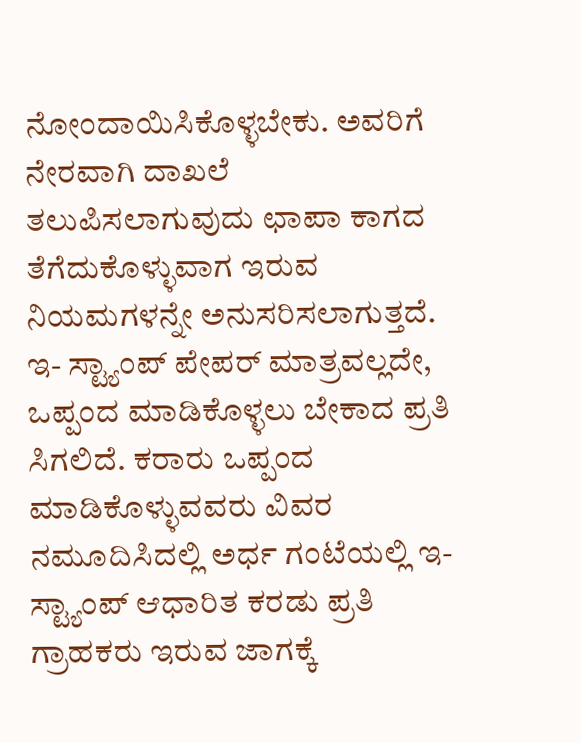ನೋಂದಾಯಿಸಿಕೊಳ್ಳಬೇಕು. ಅವರಿಗೆ ನೇರವಾಗಿ ದಾಖಲೆ ತಲುಪಿಸಲಾಗುವುದು ಛಾಪಾ ಕಾಗದ ತೆಗೆದುಕೊಳ್ಳುವಾಗ ಇರುವ ನಿಯಮಗಳನ್ನೇ ಅನುಸರಿಸಲಾಗುತ್ತದೆ. ಇ- ಸ್ಟ್ಯಾಂಪ್ ಪೇಪರ್ ಮಾತ್ರವಲ್ಲದೇ, ಒಪ್ಪಂದ ಮಾಡಿಕೊಳ್ಳಲು ಬೇಕಾದ ಪ್ರತಿ ಸಿಗಲಿದೆ. ಕರಾರು ಒಪ್ಪಂದ ಮಾಡಿಕೊಳ್ಳುವವರು ವಿವರ ನಮೂದಿಸಿದಲ್ಲಿ ಅರ್ಧ ಗಂಟೆಯಲ್ಲಿ ಇ-ಸ್ಟ್ಯಾಂಪ್ ಆಧಾರಿತ ಕರಡು ಪ್ರತಿ ಗ್ರಾಹಕರು ಇರುವ ಜಾಗಕ್ಕೆ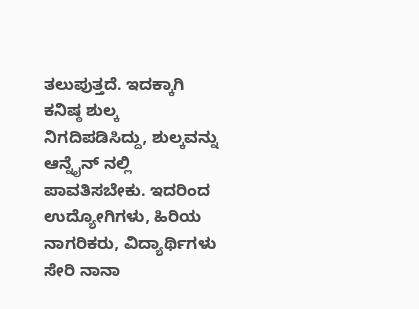ತಲುಪುತ್ತದೆ. ಇದಕ್ಕಾಗಿ ಕನಿಷ್ಠ ಶುಲ್ಕ ನಿಗದಿಪಡಿಸಿದ್ದು, ಶುಲ್ಕವನ್ನು ಆನ್ನೈನ್ ನಲ್ಲಿ ಪಾವತಿಸಬೇಕು. ಇದರಿಂದ ಉದ್ಯೋಗಿಗಳು, ಹಿರಿಯ ನಾಗರಿಕರು, ವಿದ್ಯಾರ್ಥಿಗಳು ಸೇರಿ ನಾನಾ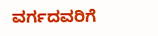ವರ್ಗದವರಿಗೆ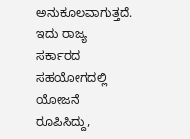ಅನುಕೂಲವಾಗುತ್ತದೆ. ಇದು ರಾಜ್ಯ ಸರ್ಕಾರದ ಸಹಯೋಗದಲ್ಲಿ ಯೋಜನೆ ರೂಪಿಸಿದ್ದು,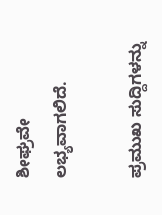ಶೀಘ್ರವೇ ಲಭ್ಯವಾಗಲಿದೆ.

ಪ್ರಮುಖ ಸುದ್ದಿಗಳನ್ನು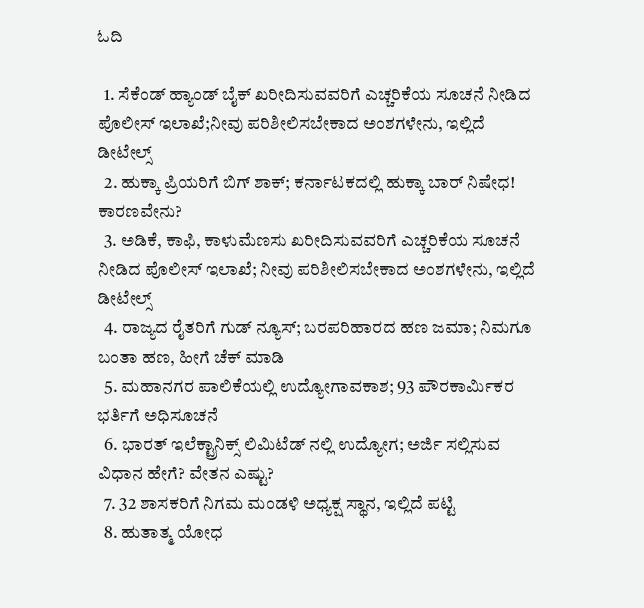ಓದಿ

  1. ಸೆಕೆಂಡ್ ಹ್ಯಾಂಡ್ ಬೈಕ್ ಖರೀದಿಸುವವರಿಗೆ ಎಚ್ಚರಿಕೆಯ ಸೂಚನೆ ನೀಡಿದ ಪೊಲೀಸ್ ಇಲಾಖೆ;ನೀವು ಪರಿಶೀಲಿಸಬೇಕಾದ ಅಂಶಗಳೇನು, ಇಲ್ಲಿದೆ ಡೀಟೇಲ್ಸ್
  2. ಹುಕ್ಕಾ ಪ್ರಿಯರಿಗೆ ಬಿಗ್ ಶಾಕ್; ಕರ್ನಾಟಕದಲ್ಲಿ ಹುಕ್ಕಾ ಬಾರ್ ನಿಷೇಧ! ಕಾರಣವೇನು?
  3. ಅಡಿಕೆ, ಕಾಫಿ, ಕಾಳುಮೆಣಸು ಖರೀದಿಸುವವರಿಗೆ ಎಚ್ಚರಿಕೆಯ ಸೂಚನೆ ನೀಡಿದ ಪೊಲೀಸ್ ಇಲಾಖೆ; ನೀವು ಪರಿಶೀಲಿಸಬೇಕಾದ ಅಂಶಗಳೇನು, ಇಲ್ಲಿದೆ ಡೀಟೇಲ್ಸ್
  4. ರಾಜ್ಯದ ರೈತರಿಗೆ ಗುಡ್ ನ್ಯೂಸ್; ಬರಪರಿಹಾರದ ಹಣ ಜಮಾ; ನಿಮಗೂ ಬಂತಾ ಹಣ, ಹೀಗೆ ಚೆಕ್ ಮಾಡಿ
  5. ಮಹಾನಗರ ಪಾಲಿಕೆಯಲ್ಲಿ ಉದ್ಯೋಗಾವಕಾಶ; 93 ಪೌರಕಾರ್ಮಿಕರ ಭರ್ತಿಗೆ ಅಧಿಸೂಚನೆ
  6. ಭಾರತ್ ಇಲೆಕ್ಟ್ರಾನಿಕ್ಸ್‌ ಲಿಮಿಟೆಡ್ ನಲ್ಲಿ ಉದ್ಯೋಗ; ಅರ್ಜಿ ಸಲ್ಲಿಸುವ ವಿಧಾನ ಹೇಗೆ? ವೇತನ ಎಷ್ಟು?
  7. 32 ಶಾಸಕರಿಗೆ ನಿಗಮ ಮಂಡಳಿ ಅಧ್ಯಕ್ಷ ಸ್ಥಾನ, ಇಲ್ಲಿದೆ ಪಟ್ಟಿ
  8. ಹುತಾತ್ಮ ಯೋಧ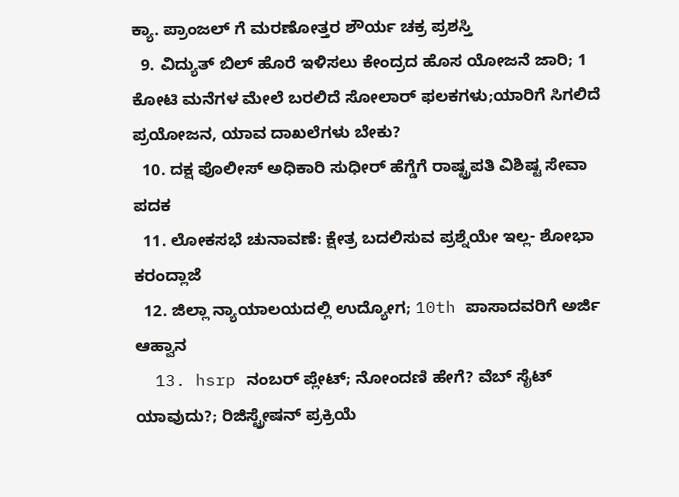ಕ್ಯಾ. ಪ್ರಾಂಜಲ್‌ ಗೆ ಮರಣೋತ್ತರ ಶೌರ್ಯ ಚಕ್ರ ಪ್ರಶಸ್ತಿ
  9. ವಿದ್ಯುತ್ ಬಿಲ್ ಹೊರೆ ಇಳಿಸಲು ಕೇಂದ್ರದ ಹೊಸ ಯೋಜನೆ ಜಾರಿ; 1 ಕೋಟಿ ಮನೆಗಳ ಮೇಲೆ ಬರಲಿದೆ ಸೋಲಾರ್‌ ಫಲಕಗಳು;ಯಾರಿಗೆ ಸಿಗಲಿದೆ ಪ್ರಯೋಜನ, ಯಾವ ದಾಖಲೆಗಳು ಬೇಕು?
  10. ದಕ್ಷ ಪೊಲೀಸ್ ಅಧಿಕಾರಿ ಸುಧೀರ್ ಹೆಗ್ಡೆಗೆ ರಾಷ್ಟ್ರಪತಿ ವಿಶಿಷ್ಟ ಸೇವಾ ಪದಕ
  11. ಲೋಕಸಭೆ ಚುನಾವಣೆ: ಕ್ಷೇತ್ರ ಬದಲಿಸುವ ಪ್ರಶ್ನೆಯೇ ಇಲ್ಲ- ಶೋಭಾ ಕರಂದ್ಲಾಜೆ
  12. ಜಿಲ್ಲಾ ನ್ಯಾಯಾಲಯದಲ್ಲಿ ಉದ್ಯೋಗ; 10th ಪಾಸಾದವರಿಗೆ ಅರ್ಜಿ ಆಹ್ವಾನ
  13. hsrp ನಂಬರ್ ಪ್ಲೇಟ್; ನೋಂದಣಿ ಹೇಗೆ? ವೆಬ್‌ ಸೈಟ್ ಯಾವುದು?; ರಿಜಿಸ್ಟ್ರೇಷನ್ ಪ್ರಕ್ರಿಯೆ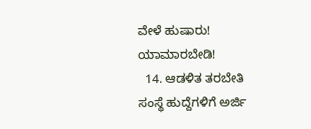ವೇಳೆ ಹುಷಾರು! ಯಾಮಾರಬೇಡಿ!
  14. ಆಡಳಿತ ತರಬೇತಿ ಸಂಸ್ಥೆ ಹುದ್ದೆಗಳಿಗೆ ಅರ್ಜಿ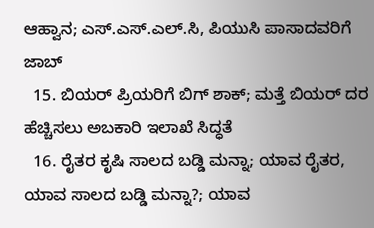ಆಹ್ವಾನ; ಎಸ್‌.ಎಸ್‌.ಎಲ್‌.ಸಿ, ಪಿಯುಸಿ ಪಾಸಾದವರಿಗೆ ಜಾಬ್
  15. ಬಿಯರ್ ಪ್ರಿಯರಿಗೆ ಬಿಗ್ ಶಾಕ್; ಮತ್ತೆ ಬಿಯರ್ ದರ ಹೆಚ್ಚಿಸಲು ಅಬಕಾರಿ ಇಲಾಖೆ ಸಿದ್ಧತೆ
  16. ರೈತರ ಕೃಷಿ ಸಾಲದ ಬಡ್ಡಿ ಮನ್ನಾ; ಯಾವ ರೈತರ, ಯಾವ ಸಾಲದ ಬಡ್ಡಿ ಮನ್ನಾ?; ಯಾವ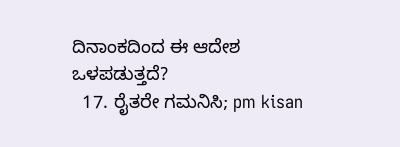ದಿನಾಂಕದಿಂದ ಈ ಆದೇಶ ಒಳಪಡುತ್ತದೆ?
  17. ರೈತರೇ ಗಮನಿಸಿ; pm kisan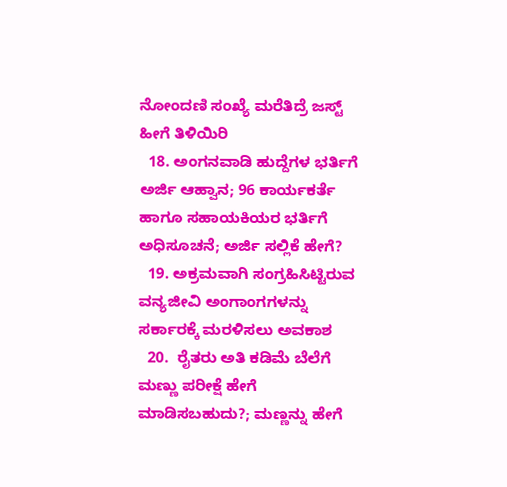ನೋಂದಣಿ ಸಂಖ್ಯೆ ಮರೆತಿದ್ರೆ ಜಸ್ಟ್ ಹೀಗೆ ತಿಳಿಯಿರಿ
  18. ಅಂಗನವಾಡಿ ಹುದ್ದೆಗಳ ಭರ್ತಿಗೆ ಅರ್ಜಿ ಆಹ್ವಾನ; 96 ಕಾರ್ಯಕರ್ತೆ ಹಾಗೂ ಸಹಾಯಕಿಯರ ಭರ್ತಿಗೆ ಅಧಿಸೂಚನೆ; ಅರ್ಜಿ ಸಲ್ಲಿಕೆ ಹೇಗೆ?
  19. ಅಕ್ರಮವಾಗಿ ಸಂಗ್ರಹಿಸಿಟ್ಟಿರುವ ವನ್ಯಜೀವಿ ಅಂಗಾಂಗಗಳನ್ನು ಸರ್ಕಾರಕ್ಕೆ ಮರಳಿಸಲು ಅವಕಾಶ
  20.  ರೈತರು ಅತಿ ಕಡಿಮೆ ಬೆಲೆಗೆ ಮಣ್ಣು ಪರೀಕ್ಷೆ ಹೇಗೆ ಮಾಡಿಸಬಹುದು?; ಮಣ್ಣನ್ನು ಹೇಗೆ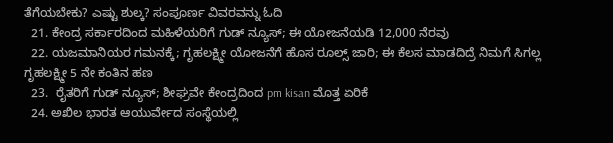ತೆಗೆಯಬೇಕು? ಎಷ್ಟು ಶುಲ್ಕ? ಸಂಪೂರ್ಣ ವಿವರವನ್ನು ಓದಿ
  21. ಕೇಂದ್ರ ಸರ್ಕಾರದಿಂದ ಮಹಿಳೆಯರಿಗೆ ಗುಡ್ ನ್ಯೂಸ್; ಈ ಯೋಜನೆಯಡಿ 12,000 ನೆರವು
  22. ಯಜಮಾನಿಯರ ಗಮನಕ್ಕೆ; ಗೃಹಲಕ್ಷ್ಮೀ ಯೋಜನೆಗೆ ಹೊಸ ರೂಲ್ಸ್ ಜಾರಿ; ಈ ಕೆಲಸ ಮಾಡದಿದ್ರೆ ನಿಮಗೆ ಸಿಗಲ್ಲ ಗೃಹಲಕ್ಷ್ಮೀ 5 ನೇ ಕಂತಿನ ಹಣ
  23.  ರೈತರಿಗೆ ಗುಡ್ ನ್ಯೂಸ್; ಶೀಘ್ರವೇ ಕೇಂದ್ರದಿಂದ pm kisan ಮೊತ್ತ ಏರಿಕೆ
  24. ಅಖಿಲ ಭಾರತ ಆಯುರ್ವೇದ ಸಂಸ್ಥೆಯಲ್ಲಿ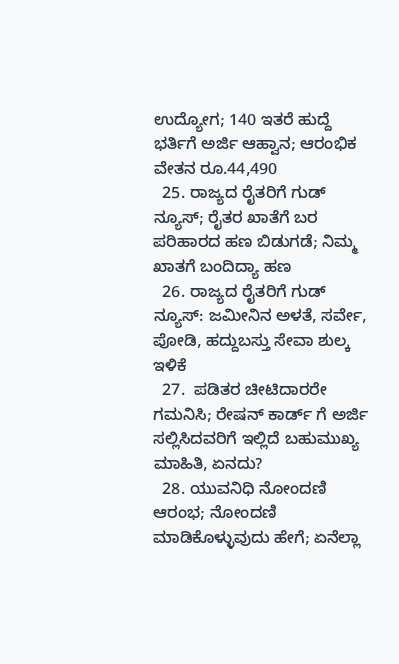ಉದ್ಯೋಗ; 140 ಇತರೆ ಹುದ್ದೆ ಭರ್ತಿಗೆ ಅರ್ಜಿ ಆಹ್ವಾನ; ಆರಂಭಿಕ ವೇತನ ರೂ.44,490
  25. ರಾಜ್ಯದ ರೈತರಿಗೆ ಗುಡ್ ನ್ಯೂಸ್; ರೈತರ ಖಾತೆಗೆ ಬರ ಪರಿಹಾರದ ಹಣ ಬಿಡುಗಡೆ; ನಿಮ್ಮ ಖಾತಗೆ ಬಂದಿದ್ಯಾ ಹಣ
  26. ರಾಜ್ಯದ ರೈತರಿಗೆ ಗುಡ್‌ ನ್ಯೂಸ್‌: ಜಮೀನಿನ ಅಳತೆ, ಸರ್ವೇ, ಪೋಡಿ, ಹದ್ದುಬಸ್ತು ಸೇವಾ ಶುಲ್ಕ ಇಳಿಕೆ
  27.  ಪಡಿತರ ಚೀಟಿದಾರರೇ ಗಮನಿಸಿ; ರೇಷನ್ ಕಾರ್ಡ್ ಗೆ ಅರ್ಜಿ ಸಲ್ಲಿಸಿದವರಿಗೆ ಇಲ್ಲಿದೆ ಬಹುಮುಖ್ಯ ಮಾಹಿತಿ, ಏನದು?
  28. ಯುವನಿಧಿ ನೋಂದಣಿ ಆರಂಭ; ನೋಂದಣಿ ಮಾಡಿಕೊಳ್ಳುವುದು ಹೇಗೆ; ಏನೆಲ್ಲಾ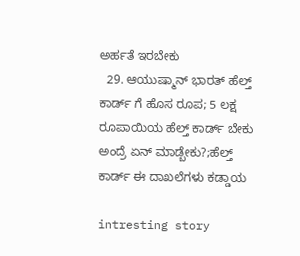ಅರ್ಹತೆ ಇರಬೇಕು
  29. ಆಯುಷ್ಮಾನ್ ಭಾರತ್ ಹೆಲ್ತ್ ಕಾರ್ಡ್ ಗೆ ಹೊಸ ರೂಪ; 5 ಲಕ್ಷ ರೂಪಾಯಿಯ ಹೆಲ್ತ್ ಕಾರ್ಡ್ ಬೇಕು ಅಂದ್ರೆ ಏನ್ ಮಾಡ್ಬೇಕು?;ಹೆಲ್ತ್ ಕಾರ್ಡ್ ಈ ದಾಖಲೆಗಳು ಕಡ್ಡಾಯ

intresting story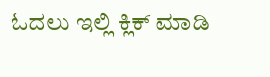ಓದಲು ಇಲ್ಲಿ ಕ್ಲಿಕ್ ಮಾಡಿ